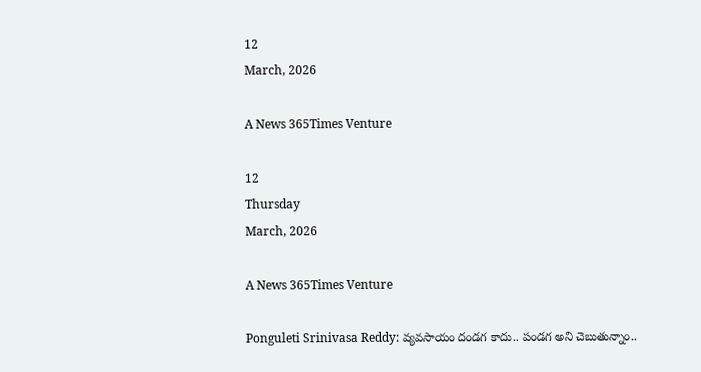12
March, 2026

A News 365Times Venture

12
Thursday
March, 2026

A News 365Times Venture

Ponguleti Srinivasa Reddy: వ్యవసాయం దండగ కాదు.. పండగ అని చెబుతున్నాం..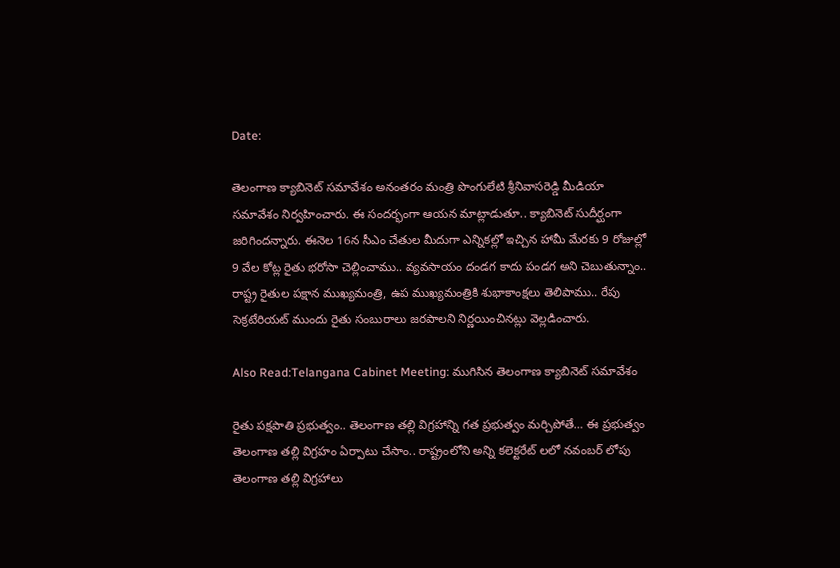Date:

తెలంగాణ క్యాబినెట్ సమావేశం అనంతరం మంత్రి పొంగులేటి శ్రీనివాసరెడ్డి మీడియా సమావేశం నిర్వహించారు. ఈ సందర్భంగా ఆయన మాట్లాడుతూ.. క్యాబినెట్ సుదీర్ఘంగా జరిగిందన్నారు. ఈనెల 16న సీఎం చేతుల మీదుగా ఎన్నికల్లో ఇచ్చిన హామీ మేరకు 9 రోజుల్లో 9 వేల కోట్ల రైతు భరోసా చెల్లించాము.. వ్యవసాయం దండగ కాదు పండగ అని చెబుతున్నాం.. రాష్ట్ర రైతుల పక్షాన ముఖ్యమంత్రి, ఉప ముఖ్యమంత్రికి శుభాకాంక్షలు తెలిపాము.. రేపు సెక్రటేరియట్ ముందు రైతు సంబురాలు జరపాలని నిర్ణయించినట్లు వెల్లడించారు.

Also Read:Telangana Cabinet Meeting: ముగిసిన తెలంగాణ క్యాబినెట్ సమావేశం

రైతు పక్షపాతి ప్రభుత్వం.. తెలంగాణ తల్లి విగ్రహాన్ని గత ప్రభుత్వం మర్చిపోతే… ఈ ప్రభుత్వం తెలంగాణ తల్లి విగ్రహం ఏర్పాటు చేసాం.. రాష్ట్రంలోని అన్ని కలెక్టరేట్ లలో నవంబర్ లోపు తెలంగాణ తల్లి విగ్రహాలు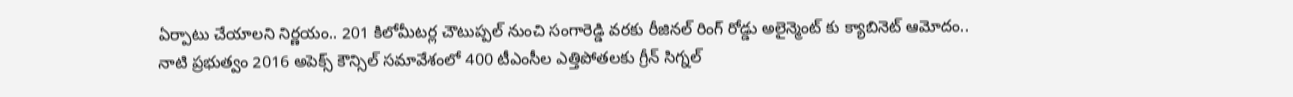ఏర్పాటు చేయాలని నిర్ణయం.. 201 కిలోమీటర్ల చౌటుప్పల్ నుంచి సంగారెడ్డి వరకు రీజినల్ రింగ్ రోడ్డు అలైన్మెంట్ కు క్యాబినెట్ ఆమోదం.. నాటి ప్రభుత్వం 2016 అపెక్స్ కౌన్సిల్ సమావేశంలో 400 టీఎంసీల ఎత్తిపోతలకు గ్రీన్ సిగ్నల్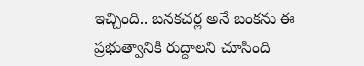ఇచ్చింది.. బనకచర్ల అనే బంకను ఈ ప్రభుత్వానికి రుద్దాలని చూసింది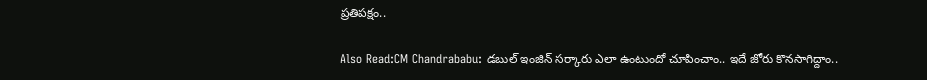ప్రతిపక్షం..

Also Read:CM Chandrababu: డబుల్‌ ఇంజిన్‌ సర్కారు ఎలా ఉంటుందో చూపించాం.. ఇదే జోరు కొనసాగిద్దాం..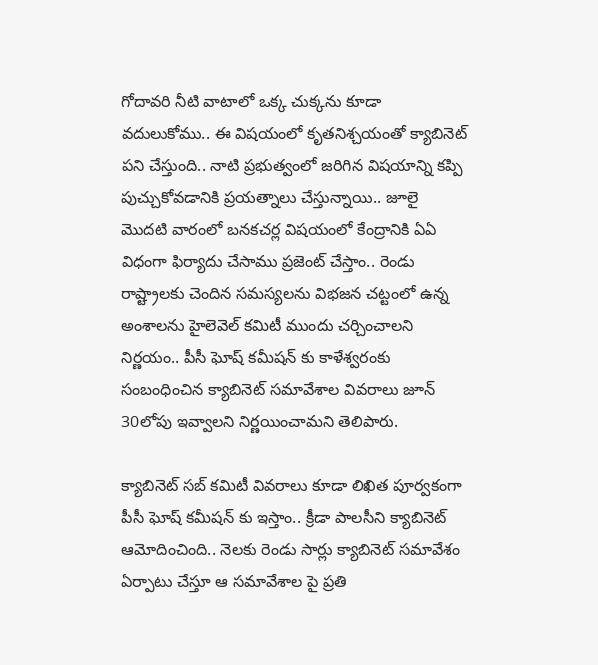గోదావరి నీటి వాటాలో ఒక్క చుక్కను కూడా వదులుకోము.. ఈ విషయంలో కృతనిశ్చయంతో క్యాబినెట్ పని చేస్తుంది.. నాటి ప్రభుత్వంలో జరిగిన విషయాన్ని కప్పి పుచ్చుకోవడానికి ప్రయత్నాలు చేస్తున్నాయి.. జూలై మొదటి వారంలో బనకచర్ల విషయంలో కేంద్రానికి ఏఏ విధంగా ఫిర్యాదు చేసాము ప్రజెంట్ చేస్తాం.. రెండు రాష్ట్రాలకు చెందిన సమస్యలను విభజన చట్టంలో ఉన్న అంశాలను హైలెవెల్ కమిటీ ముందు చర్చించాలని నిర్ణయం.. పీసీ ఘోష్ కమీషన్ కు కాళేశ్వరంకు సంబంధించిన క్యాబినెట్ సమావేశాల వివరాలు జూన్ 30లోపు ఇవ్వాలని నిర్ణయించామని తెలిపారు.

క్యాబినెట్ సబ్ కమిటీ వివరాలు కూడా లిఖిత పూర్వకంగా పీసీ ఘోష్ కమీషన్ కు ఇస్తాం.. క్రీడా పాలసీని క్యాబినెట్ ఆమోదించింది.. నెలకు రెండు సార్లు క్యాబినెట్ సమావేశం ఏర్పాటు చేస్తూ ఆ సమావేశాల పై ప్రతి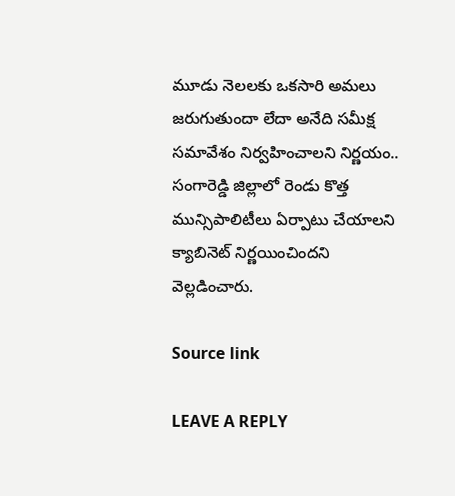మూడు నెలలకు ఒకసారి అమలు జరుగుతుందా లేదా అనేది సమీక్ష సమావేశం నిర్వహించాలని నిర్ణయం.. సంగారెడ్డి జిల్లాలో రెండు కొత్త మున్సిపాలిటీలు ఏర్పాటు చేయాలని క్యాబినెట్ నిర్ణయించిందని వెల్లడించారు.

Source link

LEAVE A REPLY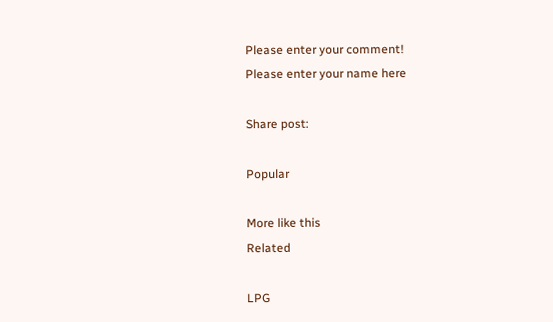Please enter your comment!
Please enter your name here

Share post:

Popular

More like this
Related

LPG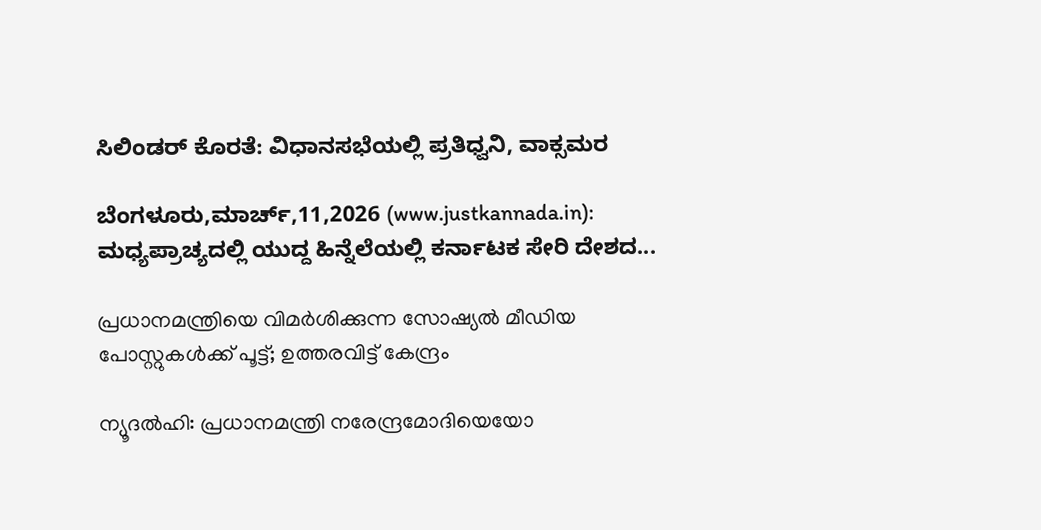ಸಿಲಿಂಡರ್ ಕೊರತೆ: ವಿಧಾನಸಭೆಯಲ್ಲಿ ಪ್ರತಿಧ್ವನಿ, ವಾಕ್ಸಮರ

ಬೆಂಗಳೂರು,ಮಾರ್ಚ್,11,2026 (www.justkannada.in): ಮಧ್ಯಪ್ರಾಚ್ಯದಲ್ಲಿ ಯುದ್ದ ಹಿನ್ನೆಲೆಯಲ್ಲಿ ಕರ್ನಾಟಕ ಸೇರಿ ದೇಶದ...

പ്രധാനമന്ത്രിയെ വിമര്‍ശിക്കുന്ന സോഷ്യല്‍ മീഡിയ പോസ്റ്റുകള്‍ക്ക് പൂട്ട്; ഉത്തരവിട്ട് കേന്ദ്രം

ന്യൂദല്‍ഹി: പ്രധാനമന്ത്രി നരേന്ദ്രമോദിയെയോ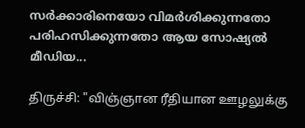സര്‍ക്കാരിനെയോ വിമര്‍ശിക്കുന്നതോ പരിഹസിക്കുന്നതോ ആയ സോഷ്യല്‍ മീഡിയ...

திருச்சி: "விஞ்ஞான ரீதியான ஊழலுக்கு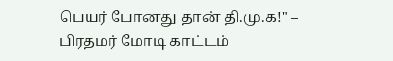பெயர் போனது தான் தி.மு.க!" – பிரதமர் மோடி காட்டம்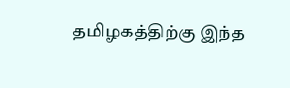தமிழகத்திற்கு இந்த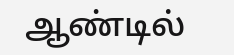ஆண்டில்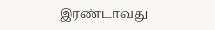இரண்டாவது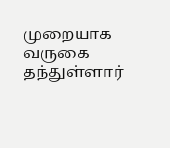முறையாக வருகை தந்துள்ளார்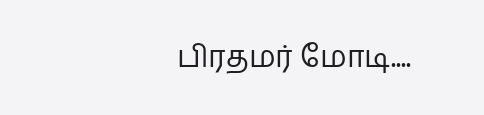பிரதமர் மோடி....